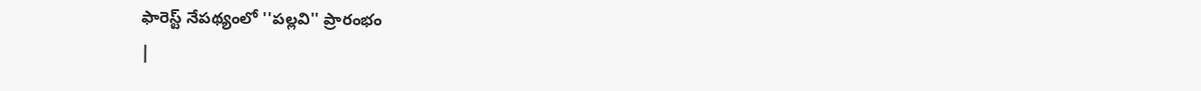ఫారెస్ట్ నేపథ్యంలో ''పల్లవి'' ప్రారంభం
|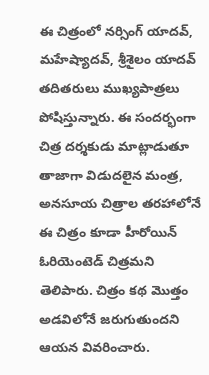ఈ చిత్రంలో నర్సింగ్ యాదవ్, మహేష్యాదవ్, శ్రీశైలం యాదవ్ తదితరులు ముఖ్యపాత్రలు పోషిస్తున్నారు. ఈ సందర్భంగా చిత్ర దర్శకుడు మాట్లాడుతూ తాజాగా విడుదలైన మంత్ర, అనసూయ చిత్రాల తరహాలోనే ఈ చిత్రం కూడా హీరోయిన్ ఓరియెంటెడ్ చిత్రమని తెలిపారు. చిత్రం కథ మొత్తం అడవిలోనే జరుగుతుందని ఆయన వివరించారు.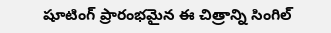షూటింగ్ ప్రారంభమైన ఈ చిత్రాన్ని సింగిల్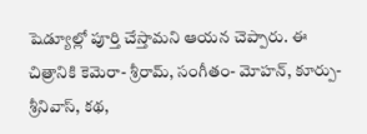షెడ్యూల్లో పూర్తి చేస్తామని ఆయన చెప్పారు. ఈ చిత్రానికి కెమెరా- శ్రీరామ్, సంగీతం- మోహన్, కూర్పు- శ్రీనివాస్, కథ,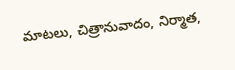మాటలు, చిత్రానువాదం, నిర్మాత,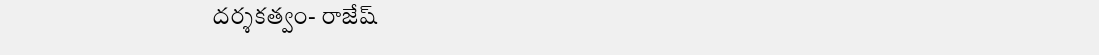దర్శకత్వం- రాజేష్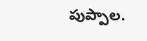పుప్పాల.